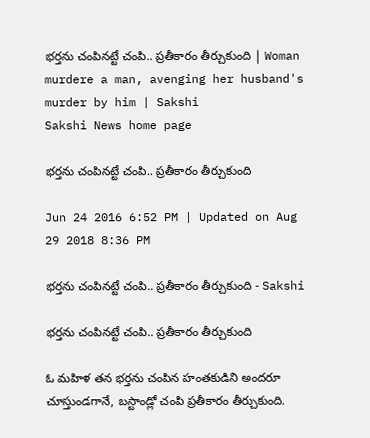భర్తను చంపినట్టే చంపి.. ప్రతీకారం తీర్చుకుంది | Woman murdere a man, avenging her husband's murder by him | Sakshi
Sakshi News home page

భర్తను చంపినట్టే చంపి.. ప్రతీకారం తీర్చుకుంది

Jun 24 2016 6:52 PM | Updated on Aug 29 2018 8:36 PM

భర్తను చంపినట్టే చంపి.. ప్రతీకారం తీర్చుకుంది - Sakshi

భర్తను చంపినట్టే చంపి.. ప్రతీకారం తీర్చుకుంది

ఓ మహిళ తన భర్తను చంపిన హంతకుడిని అందరూ చూస్తుండగానే, బస్టాండ్లో చంపి ప్రతీకారం తీర్చుకుంది.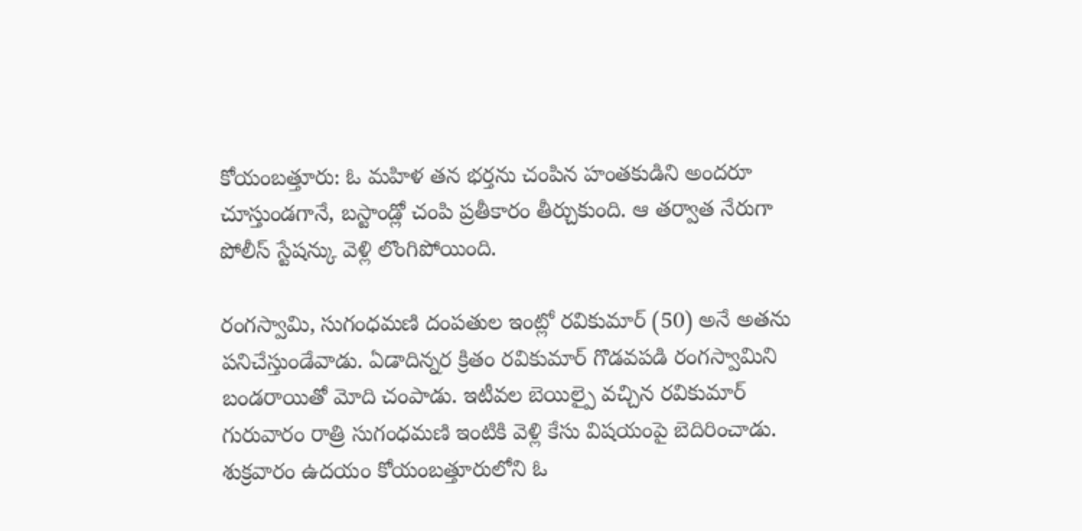కోయంబత్తూరు: ఓ మహిళ తన భర్తను చంపిన హంతకుడిని అందరూ చూస్తుండగానే, బస్టాండ్లో చంపి ప్రతీకారం తీర్చుకుంది. ఆ తర్వాత నేరుగా పోలీస్ స్టేషన్కు వెళ్లి లొంగిపోయింది.

రంగస్వామి, సుగంధమణి దంపతుల ఇంట్లో రవికుమార్ (50) అనే అతను పనిచేస్తుండేవాడు. ఏడాదిన్నర క్రితం రవికుమార్ గొడవపడి రంగస్వామిని బండరాయితో మోది చంపాడు. ఇటీవల బెయిల్పై వచ్చిన రవికుమార్ గురువారం రాత్రి సుగంధమణి ఇంటికి వెళ్లి కేసు విషయంపై బెదిరించాడు. శుక్రవారం ఉదయం కోయంబత్తూరులోని ఓ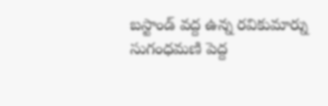బస్టాండ్ వద్ద ఉన్న రవికుమార్ను సుగంధమణి పెద్ద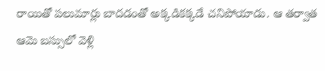రాయితో పలుమార్లు బాదడంతో అక్కడికక్కడే చనిపోయాడు. ఆ తర్వాత ఆమె బస్సులో వెళ్లి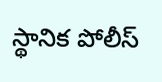స్థానిక పోలీస్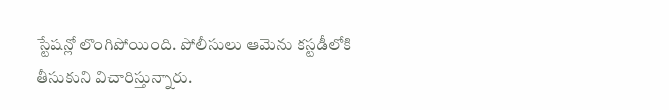స్టేషన్లో లొంగిపోయింది. పోలీసులు ఆమెను కస్టడీలోకి తీసుకుని విచారిస్తున్నారు.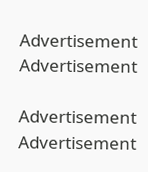Advertisement
Advertisement

Advertisement
Advertisement